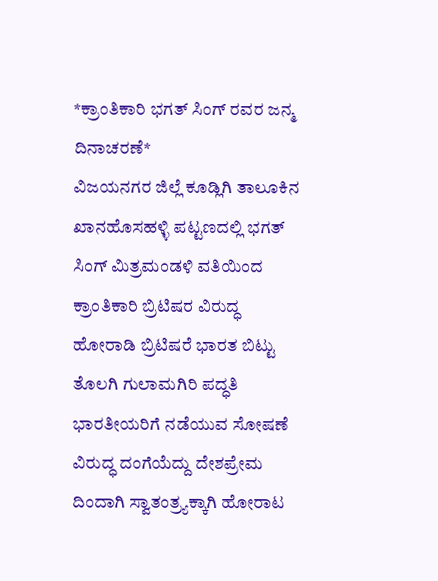*ಕ್ರಾಂತಿಕಾರಿ ಭಗತ್ ಸಿಂಗ್ ರವರ ಜನ್ಮ ದಿನಾಚರಣೆ*
ವಿಜಯನಗರ ಜಿಲ್ಲೆ ಕೂಡ್ಲಿಗಿ ತಾಲೂಕಿನ ಖಾನಹೊಸಹಳ್ಳಿ ಪಟ್ಟಣದಲ್ಲಿ ಭಗತ್ ಸಿಂಗ್ ಮಿತ್ರಮಂಡಳಿ ವತಿಯಿಂದ ಕ್ರಾಂತಿಕಾರಿ ಬ್ರಿಟಿಷರ ವಿರುದ್ಧ ಹೋರಾಡಿ ಬ್ರಿಟಿಷರೆ ಭಾರತ ಬಿಟ್ಟು ತೊಲಗಿ ಗುಲಾಮಗಿರಿ ಪದ್ಧತಿ ಭಾರತೀಯರಿಗೆ ನಡೆಯುವ ಸೋಷಣೆ ವಿರುದ್ಧ ದಂಗೆಯೆದ್ದು ದೇಶಪ್ರೇಮ ದಿಂದಾಗಿ ಸ್ವಾತಂತ್ರ್ಯಕ್ಕಾಗಿ ಹೋರಾಟ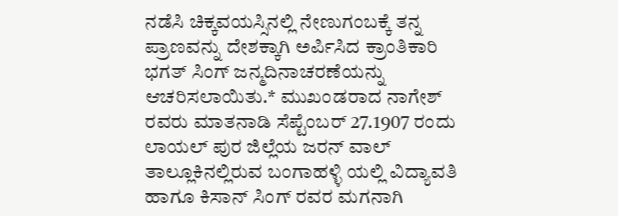ನಡೆಸಿ ಚಿಕ್ಕವಯಸ್ಸಿನಲ್ಲಿ ನೇಣುಗಂಬಕ್ಕೆ ತನ್ನ ಪ್ರಾಣವನ್ನು ದೇಶಕ್ಕಾಗಿ ಅರ್ಪಿಸಿದ ಕ್ರಾಂತಿಕಾರಿ ಭಗತ್ ಸಿಂಗ್ ಜನ್ಮದಿನಾಚರಣೆಯನ್ನು ಆಚರಿಸಲಾಯಿತು.* ಮುಖಂಡರಾದ ನಾಗೇಶ್ ರವರು ಮಾತನಾಡಿ ಸೆಪ್ಟೆಂಬರ್ 27.1907 ರಂದು ಲಾಯಲ್ ಪುರ ಜಿಲ್ಲೆಯ ಜರನ್ ವಾಲ್ ತಾಲ್ಲೂಕಿನಲ್ಲಿರುವ ಬಂಗಾಹಳ್ಳಿ ಯಲ್ಲಿ ವಿದ್ಯಾವತಿ ಹಾಗೂ ಕಿಸಾನ್ ಸಿಂಗ್ ರವರ ಮಗನಾಗಿ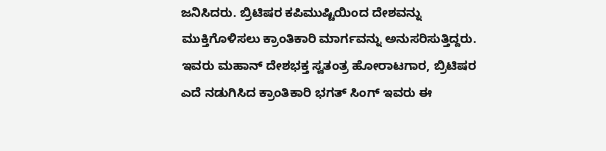ಜನಿಸಿದರು. ಬ್ರಿಟಿಷರ ಕಪಿಮುಷ್ಟಿಯಿಂದ ದೇಶವನ್ನು ಮುಕ್ತಿಗೊಳಿಸಲು ಕ್ರಾಂತಿಕಾರಿ ಮಾರ್ಗವನ್ನು ಅನುಸರಿಸುತ್ತಿದ್ದರು. ಇವರು ಮಹಾನ್ ದೇಶಭಕ್ತ ಸ್ವತಂತ್ರ ಹೋರಾಟಗಾರ, ಬ್ರಿಟಿಷರ ಎದೆ ನಡುಗಿಸಿದ ಕ್ರಾಂತಿಕಾರಿ ಭಗತ್ ಸಿಂಗ್ ಇವರು ಈ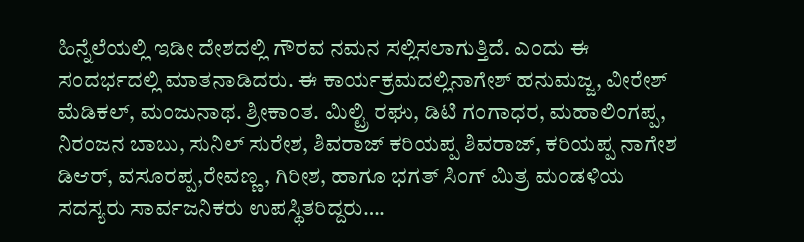ಹಿನ್ನೆಲೆಯಲ್ಲಿ ಇಡೀ ದೇಶದಲ್ಲಿ ಗೌರವ ನಮನ ಸಲ್ಲಿಸಲಾಗುತ್ತಿದೆ. ಎಂದು ಈ ಸಂದರ್ಭದಲ್ಲಿ ಮಾತನಾಡಿದರು. ಈ ಕಾರ್ಯಕ್ರಮದಲ್ಲಿನಾಗೇಶ್ ಹನುಮಜ್ಜ, ವೀರೇಶ್ ಮೆಡಿಕಲ್, ಮಂಜುನಾಥ. ಶ್ರೀಕಾಂತ. ಮಿಲ್ಟ್ರಿ ರಘು, ಡಿಟಿ ಗಂಗಾಧರ, ಮಹಾಲಿಂಗಪ್ಪ, ನಿರಂಜನ ಬಾಬು, ಸುನಿಲ್ ಸುರೇಶ, ಶಿವರಾಜ್ ಕರಿಯಪ್ಪ ಶಿವರಾಜ್, ಕರಿಯಪ್ಪ ನಾಗೇಶ ಡಿಆರ್, ವಸೂರಪ್ಪ,ರೇವಣ್ಣ, ಗಿರೀಶ, ಹಾಗೂ ಭಗತ್ ಸಿಂಗ್ ಮಿತ್ರ ಮಂಡಳಿಯ ಸದಸ್ಯರು ಸಾರ್ವಜನಿಕರು ಉಪಸ್ಥಿತರಿದ್ದರು….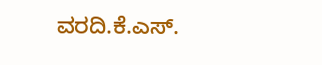ವರದಿ.ಕೆ.ಎಸ್.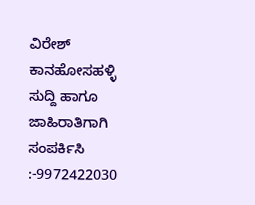ವಿರೇಶ್ ಕಾನಹೋಸಹಳ್ಳಿ
ಸುದ್ದಿ ಹಾಗೂ ಜಾಹಿರಾತಿಗಾಗಿ ಸಂಪರ್ಕಿಸಿ :-9972422030